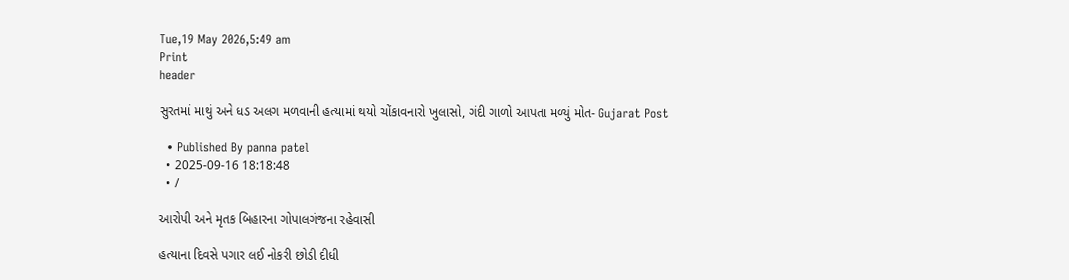Tue,19 May 2026,5:49 am
Print
header

સુરતમાં માથું અને ધડ અલગ મળવાની હત્યામાં થયો ચોંકાવનારો ખુલાસો, ગંદી ગાળો આપતા મળ્યું મોત- Gujarat Post

  • Published By panna patel
  • 2025-09-16 18:18:48
  • /

આરોપી અને મૃતક બિહારના ગોપાલગંજના રહેવાસી

હત્યાના દિવસે પગાર લઈ નોકરી છોડી દીધી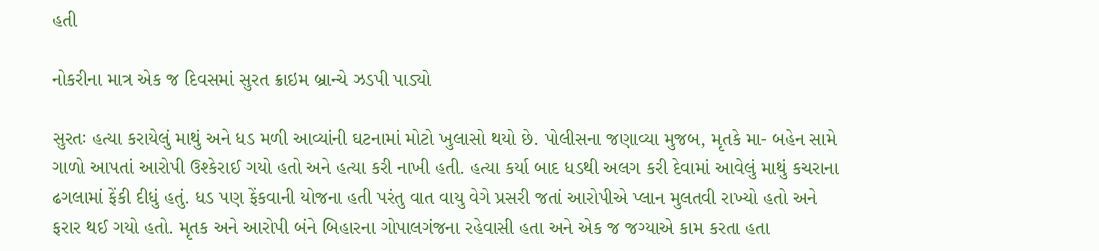હતી

નોકરીના માત્ર એક જ દિવસમાં સુરત ક્રાઇમ બ્રાન્ચે ઝડપી પાડ્યો

સુરતઃ હત્યા કરાયેલું માથું અને ધડ મળી આવ્યાંની ઘટનામાં મોટો ખુલાસો થયો છે. પોલીસના જણાવ્યા મુજબ, મૃતકે મા- બહેન સામે ગાળો આપતાં આરોપી ઉશ્કેરાઈ ગયો હતો અને હત્યા કરી નાખી હતી. હત્યા કર્યા બાદ ધડથી અલગ કરી દેવામાં આવેલું માથું કચરાના ઢગલામાં ફેંકી દીધું હતું. ધડ પણ ફેંકવાની યોજના હતી પરંતુ વાત વાયુ વેગે પ્રસરી જતાં આરોપીએ પ્લાન મુલતવી રાખ્યો હતો અને ફરાર થઈ ગયો હતો. મૃતક અને આરોપી બંને બિહારના ગોપાલગંજના રહેવાસી હતા અને એક જ જગ્યાએ કામ કરતા હતા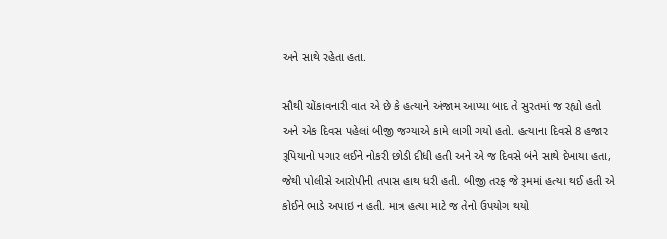અને સાથે રહેતા હતા.

સૌથી ચોંકાવનારી વાત એ છે કે હત્યાને અંજામ આપ્યા બાદ તે સુરતમાં જ રહ્યો હતો અને એક દિવસ પહેલાં બીજી જગ્યાએ કામે લાગી ગયો હતો. હત્યાના દિવસે 8 હજાર રૂપિયાનો પગાર લઈને નોકરી છોડી દીધી હતી અને એ જ દિવસે બંને સાથે દેખાયા હતા, જેથી પોલીસે આરોપીની તપાસ હાથ ધરી હતી. બીજી તરફ જે રૂમમાં હત્યા થઈ હતી એ કોઈને ભાડે અપાઇ ન હતી. માત્ર હત્યા માટે જ તેનો ઉપયોગ થયો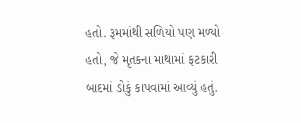હતો. રૂમમાંથી સળિયો પણ મળ્યો હતો, જે મૃતકના માથામાં ફટકારી બાદમાં ડોકું કાપવામાં આવ્યું હતું.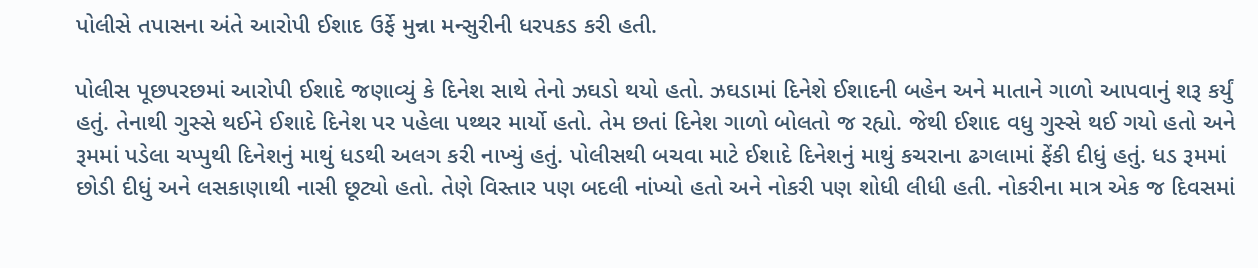પોલીસે તપાસના અંતે આરોપી ઈશાદ ઉર્ફે મુન્ના મન્સુરીની ધરપકડ કરી હતી.

પોલીસ પૂછપરછમાં આરોપી ઈશાદે જણાવ્યું કે દિનેશ સાથે તેનો ઝઘડો થયો હતો. ઝઘડામાં દિનેશે ઈશાદની બહેન અને માતાને ગાળો આપવાનું શરૂ કર્યું હતું. તેનાથી ગુસ્સે થઈને ઈશાદે દિનેશ પર પહેલા પથ્થર માર્યો હતો. તેમ છતાં દિનેશ ગાળો બોલતો જ રહ્યો. જેથી ઈશાદ વધુ ગુસ્સે થઈ ગયો હતો અને રૂમમાં પડેલા ચપ્પુથી દિનેશનું માથું ધડથી અલગ કરી નાખ્યું હતું. પોલીસથી બચવા માટે ઈશાદે દિનેશનું માથું કચરાના ઢગલામાં ફેંકી દીધું હતું. ધડ રૂમમાં છોડી દીધું અને લસકાણાથી નાસી છૂટ્યો હતો. તેણે વિસ્તાર પણ બદલી નાંખ્યો હતો અને નોકરી પણ શોધી લીધી હતી. નોકરીના માત્ર એક જ દિવસમાં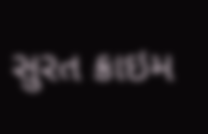સુરત ક્રાઇમ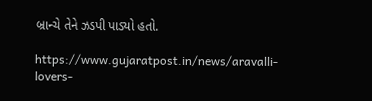બ્રાન્ચે તેને ઝડપી પાડ્યો હતો.

https://www.gujaratpost.in/news/aravalli-lovers-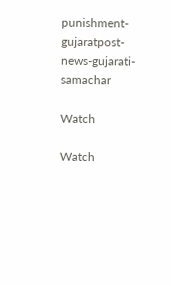punishment-gujaratpost-news-gujarati-samachar

Watch

Watch